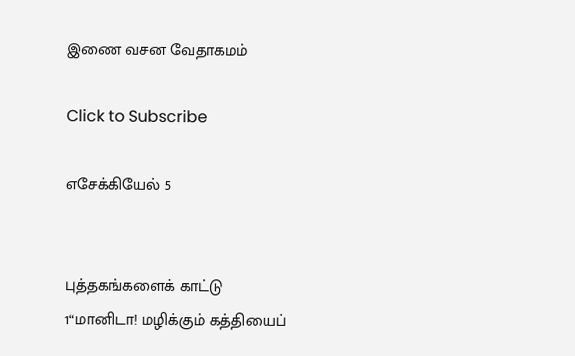இணை வசன வேதாகமம்

Click to Subscribe

எசேக்கியேல் 5


புத்தகங்களைக் காட்டு
1“மானிடா! மழிக்கும் கத்தியைப்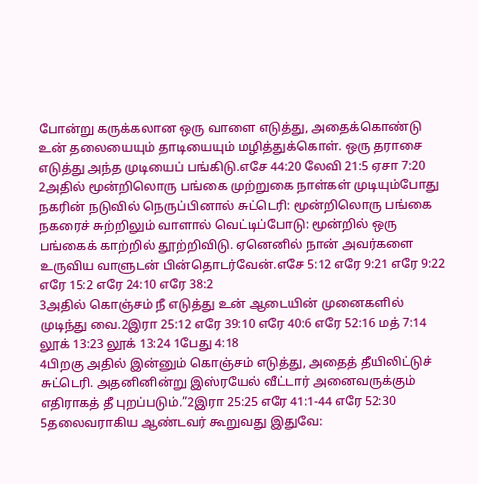போன்று கருக்கலான ஒரு வாளை எடுத்து, அதைக்கொண்டு உன் தலையையும் தாடியையும் மழித்துக்கொள். ஒரு தராசை எடுத்து அந்த முடியைப் பங்கிடு.எசே 44:20 லேவி 21:5 ஏசா 7:20
2அதில் மூன்றிலொரு பங்கை முற்றுகை நாள்கள் முடியும்போது நகரின் நடுவில் நெருப்பினால் சுட்டெரி: மூன்றிலொரு பங்கை நகரைச் சுற்றிலும் வாளால் வெட்டிப்போடு: மூன்றில் ஒரு பங்கைக் காற்றில் தூற்றிவிடு. ஏனெனில் நான் அவர்களை உருவிய வாளுடன் பின்தொடர்வேன்.எசே 5:12 எரே 9:21 எரே 9:22 எரே 15:2 எரே 24:10 எரே 38:2
3அதில் கொஞ்சம் நீ எடுத்து உன் ஆடையின் முனைகளில் முடிந்து வை.2இரா 25:12 எரே 39:10 எரே 40:6 எரே 52:16 மத் 7:14 லூக் 13:23 லூக் 13:24 1பேது 4:18
4பிறகு அதில் இன்னும் கொஞ்சம் எடுத்து, அதைத் தீயிலிட்டுச் சுட்டெரி. அதனினின்று இஸ்ரயேல் வீட்டார் அனைவருக்கும் எதிராகத் தீ புறப்படும்.”2இரா 25:25 எரே 41:1-44 எரே 52:30
5தலைவராகிய ஆண்டவர் கூறுவது இதுவே: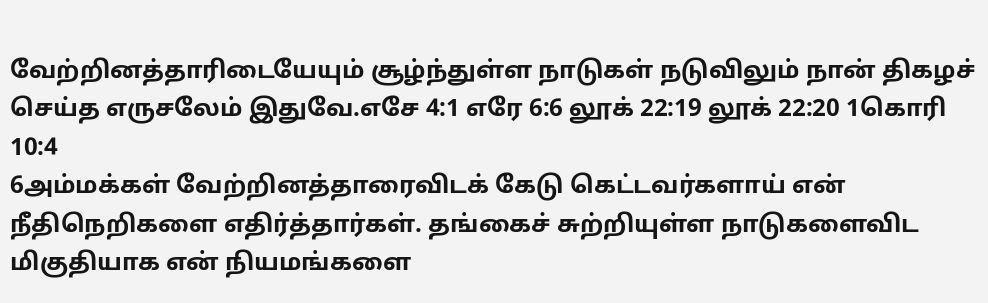வேற்றினத்தாரிடையேயும் சூழ்ந்துள்ள நாடுகள் நடுவிலும் நான் திகழச் செய்த எருசலேம் இதுவே.எசே 4:1 எரே 6:6 லூக் 22:19 லூக் 22:20 1கொரி 10:4
6அம்மக்கள் வேற்றினத்தாரைவிடக் கேடு கெட்டவர்களாய் என் நீதிநெறிகளை எதிர்த்தார்கள். தங்கைச் சுற்றியுள்ள நாடுகளைவிட மிகுதியாக என் நியமங்களை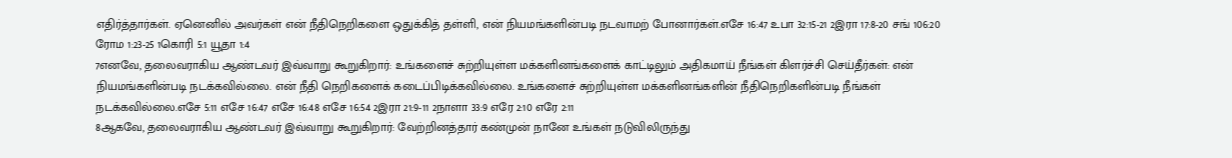எதிர்த்தார்கள். ஏனெனில் அவர்கள் என் நீதிநெறிகளை ஒதுக்கித் தள்ளி, என் நியமங்களின்படி நடவாமற் போனார்கள்.எசே 16:47 உபா 32:15-21 2இரா 17:8-20 சங் 106:20 ரோம 1:23-25 1கொரி 5:1 யூதா 1:4
7எனவே, தலைவராகிய ஆண்டவர் இவ்வாறு கூறுகிறார்: உங்களைச் சுற்றியுள்ள மக்களினங்களைக் காட்டிலும் அதிகமாய் நீங்கள் கிளர்ச்சி செய்தீர்கள்: என் நியமங்களின்படி நடக்கவில்லை. என் நீதி நெறிகளைக் கடைப்பிடிக்கவில்லை. உங்களைச் சுற்றியுள்ள மக்களினங்களின் நீதிநெறிகளின்படி நீங்கள் நடக்கவில்லை.எசே 5:11 எசே 16:47 எசே 16:48 எசே 16:54 2இரா 21:9-11 2நாளா 33:9 எரே 2:10 எரே 2:11
8ஆகவே, தலைவராகிய ஆண்டவர் இவ்வாறு கூறுகிறார்: வேற்றினத்தார் கண்முன் நானே உங்கள் நடுவிலிருந்து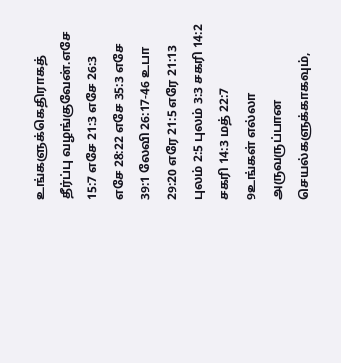உங்களுக்கெதிராகத் தீர்ப்பு வழங்குவேன்.எசே 15:7 எசே 21:3 எசே 26:3 எசே 28:22 எசே 35:3 எசே 39:1 லேவி 26:17-46 உபா 29:20 எரே 21:5 எரே 21:13 புலம் 2:5 புலம் 3:3 சகரி 14:2 சகரி 14:3 மத் 22:7
9உங்கள் எல்லா அருவருப்பான செயல்களுக்காகவும்,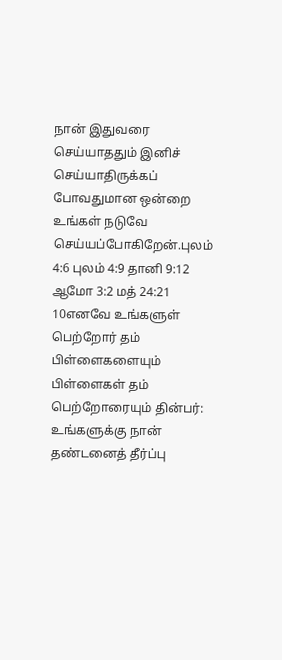நான் இதுவரை செய்யாததும் இனிச் செய்யாதிருக்கப் போவதுமான ஒன்றை உங்கள் நடுவே செய்யப்போகிறேன்.புலம் 4:6 புலம் 4:9 தானி 9:12 ஆமோ 3:2 மத் 24:21
10எனவே உங்களுள் பெற்றோர் தம் பிள்ளைகளையும் பிள்ளைகள் தம் பெற்றோரையும் தின்பர்: உங்களுக்கு நான் தண்டனைத் தீர்ப்பு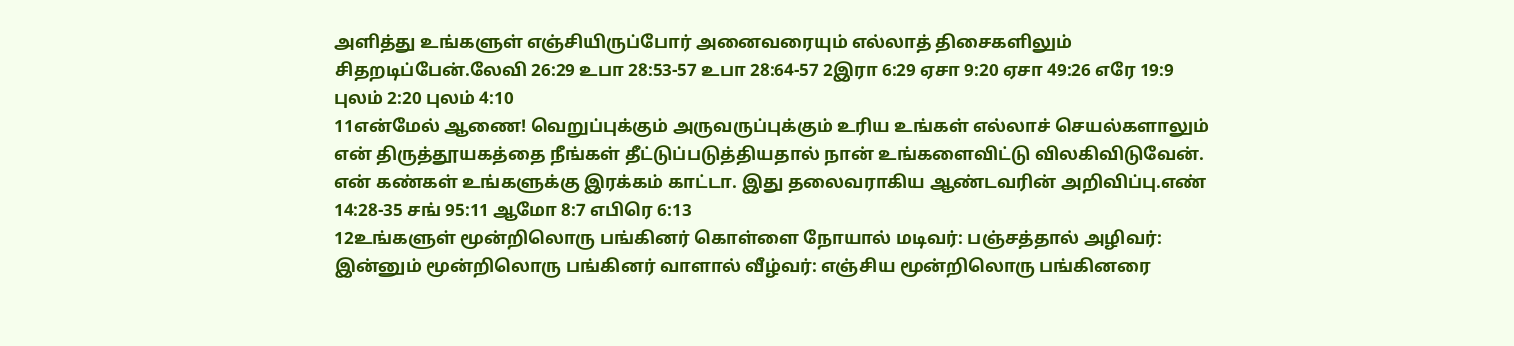அளித்து உங்களுள் எஞ்சியிருப்போர் அனைவரையும் எல்லாத் திசைகளிலும் சிதறடிப்பேன்.லேவி 26:29 உபா 28:53-57 உபா 28:64-57 2இரா 6:29 ஏசா 9:20 ஏசா 49:26 எரே 19:9 புலம் 2:20 புலம் 4:10
11என்மேல் ஆணை! வெறுப்புக்கும் அருவருப்புக்கும் உரிய உங்கள் எல்லாச் செயல்களாலும் என் திருத்தூயகத்தை நீங்கள் தீட்டுப்படுத்தியதால் நான் உங்களைவிட்டு விலகிவிடுவேன். என் கண்கள் உங்களுக்கு இரக்கம் காட்டா. இது தலைவராகிய ஆண்டவரின் அறிவிப்பு.எண் 14:28-35 சங் 95:11 ஆமோ 8:7 எபிரெ 6:13
12உங்களுள் மூன்றிலொரு பங்கினர் கொள்ளை நோயால் மடிவர்: பஞ்சத்தால் அழிவர்: இன்னும் மூன்றிலொரு பங்கினர் வாளால் வீழ்வர்: எஞ்சிய மூன்றிலொரு பங்கினரை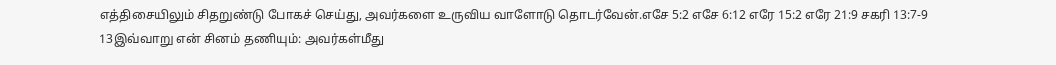எத்திசையிலும் சிதறுண்டு போகச் செய்து, அவர்களை உருவிய வாளோடு தொடர்வேன்.எசே 5:2 எசே 6:12 எரே 15:2 எரே 21:9 சகரி 13:7-9
13இவ்வாறு என் சினம் தணியும்: அவர்கள்மீது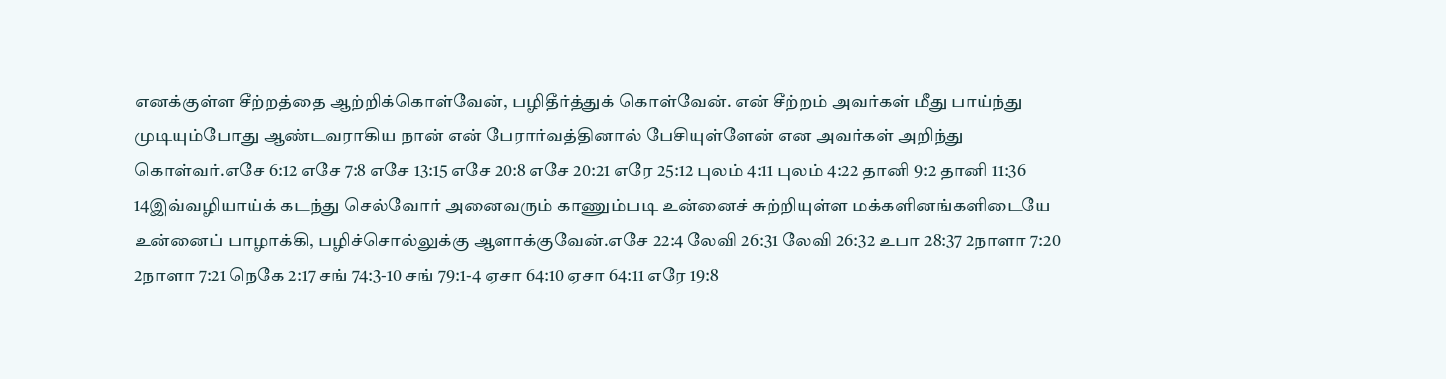எனக்குள்ள சீற்றத்தை ஆற்றிக்கொள்வேன், பழிதீர்த்துக் கொள்வேன். என் சீற்றம் அவர்கள் மீது பாய்ந்து முடியும்போது ஆண்டவராகிய நான் என் பேரார்வத்தினால் பேசியுள்ளேன் என அவர்கள் அறிந்து கொள்வர்.எசே 6:12 எசே 7:8 எசே 13:15 எசே 20:8 எசே 20:21 எரே 25:12 புலம் 4:11 புலம் 4:22 தானி 9:2 தானி 11:36
14இவ்வழியாய்க் கடந்து செல்வோர் அனைவரும் காணும்படி உன்னைச் சுற்றியுள்ள மக்களினங்களிடையே உன்னைப் பாழாக்கி, பழிச்சொல்லுக்கு ஆளாக்குவேன்.எசே 22:4 லேவி 26:31 லேவி 26:32 உபா 28:37 2நாளா 7:20 2நாளா 7:21 நெகே 2:17 சங் 74:3-10 சங் 79:1-4 ஏசா 64:10 ஏசா 64:11 எரே 19:8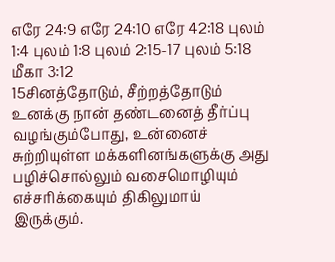எரே 24:9 எரே 24:10 எரே 42:18 புலம் 1:4 புலம் 1:8 புலம் 2:15-17 புலம் 5:18 மீகா 3:12
15சினத்தோடும், சீற்றத்தோடும் உனக்கு நான் தண்டனைத் தீர்ப்பு வழங்கும்போது, உன்னைச் சுற்றியுள்ள மக்களினங்களுக்கு அது பழிச்சொல்லும் வசைமொழியும் எச்சரிக்கையும் திகிலுமாய் இருக்கும்.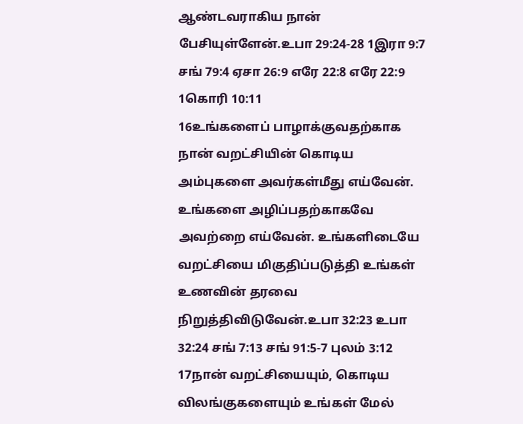ஆண்டவராகிய நான் பேசியுள்ளேன்.உபா 29:24-28 1இரா 9:7 சங் 79:4 ஏசா 26:9 எரே 22:8 எரே 22:9 1கொரி 10:11
16உங்களைப் பாழாக்குவதற்காக நான் வறட்சியின் கொடிய அம்புகளை அவர்கள்மீது எய்வேன். உங்களை அழிப்பதற்காகவே அவற்றை எய்வேன். உங்களிடையே வறட்சியை மிகுதிப்படுத்தி உங்கள் உணவின் தரவை நிறுத்திவிடுவேன்.உபா 32:23 உபா 32:24 சங் 7:13 சங் 91:5-7 புலம் 3:12
17நான் வறட்சியையும், கொடிய விலங்குகளையும் உங்கள் மேல்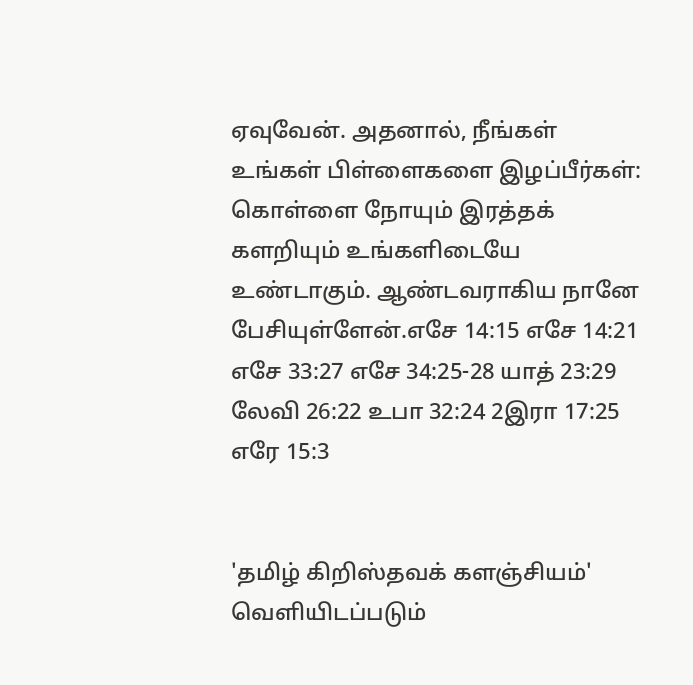ஏவுவேன். அதனால், நீங்கள் உங்கள் பிள்ளைகளை இழப்பீர்கள்: கொள்ளை நோயும் இரத்தக் களறியும் உங்களிடையே உண்டாகும். ஆண்டவராகிய நானே பேசியுள்ளேன்.எசே 14:15 எசே 14:21 எசே 33:27 எசே 34:25-28 யாத் 23:29 லேவி 26:22 உபா 32:24 2இரா 17:25 எரே 15:3


'தமிழ் கிறிஸ்தவக் களஞ்சியம்' வெளியிடப்படும்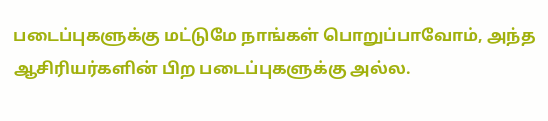படைப்புகளுக்கு மட்டுமே நாங்கள் பொறுப்பாவோம், அந்த ஆசிரியர்களின் பிற படைப்புகளுக்கு அல்ல.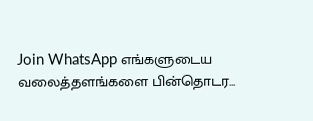Join WhatsApp எங்களுடைய வலைத்தளங்களை பின்தொடர...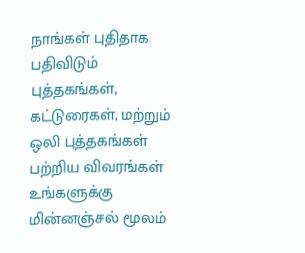நாங்கள் புதிதாக பதிவிடும் புத்தகங்கள், கட்டுரைகள், மற்றும் ஒலி புத்தகங்கள் பற்றிய விவரங்கள் உங்களுக்கு மின்னஞ்சல் மூலம்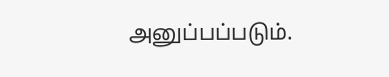அனுப்பப்படும்.